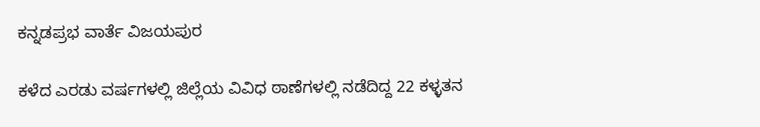ಕನ್ನಡಪ್ರಭ ವಾರ್ತೆ ವಿಜಯಪುರ

ಕಳೆದ ಎರಡು ವರ್ಷಗಳಲ್ಲಿ ಜಿಲ್ಲೆಯ ವಿವಿಧ ಠಾಣೆಗಳಲ್ಲಿ ನಡೆದಿದ್ದ 22 ಕಳ್ಳತನ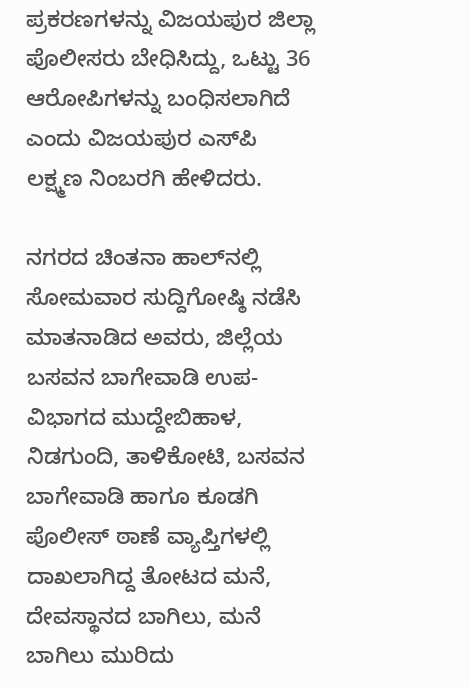ಪ್ರಕರಣಗಳನ್ನು ವಿಜಯಪುರ ಜಿಲ್ಲಾ ಪೊಲೀಸರು ಬೇಧಿಸಿದ್ದು, ಒಟ್ಟು 36 ಆರೋಪಿಗಳನ್ನು ಬಂಧಿಸಲಾಗಿದೆ ಎಂದು ವಿಜಯಪುರ ಎಸ್‌ಪಿ ಲಕ್ಷ್ಮಣ ನಿಂಬರಗಿ ಹೇಳಿದರು.

ನಗರದ ಚಿಂತನಾ ಹಾಲ್‌ನಲ್ಲಿ ಸೋಮವಾರ ಸುದ್ದಿಗೋಷ್ಠಿ ನಡೆಸಿ ಮಾತನಾಡಿದ ಅವರು, ಜಿಲ್ಲೆಯ ಬಸವನ ಬಾಗೇವಾಡಿ ಉಪ-ವಿಭಾಗದ ಮುದ್ದೇಬಿಹಾಳ, ನಿಡಗುಂದಿ, ತಾಳಿಕೋಟಿ, ಬಸವನ ಬಾಗೇವಾಡಿ ಹಾಗೂ ಕೂಡಗಿ ಪೊಲೀಸ್ ಠಾಣೆ ವ್ಯಾಪ್ತಿಗಳಲ್ಲಿ ದಾಖಲಾಗಿದ್ದ ತೋಟದ ಮನೆ, ದೇವಸ್ಥಾನದ ಬಾಗಿಲು, ಮನೆ ಬಾಗಿಲು ಮುರಿದು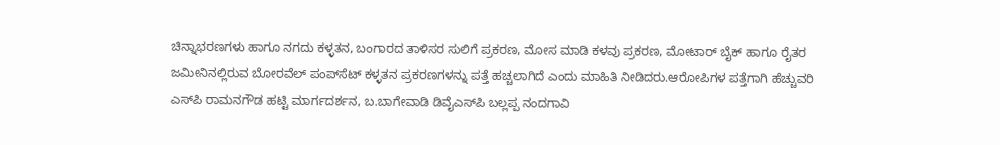ಚಿನ್ನಾಭರಣಗಳು ಹಾಗೂ ನಗದು ಕಳ್ಳತನ, ಬಂಗಾರದ ತಾಳಿಸರ ಸುಲಿಗೆ ಪ್ರಕರಣ, ಮೋಸ ಮಾಡಿ ಕಳವು ಪ್ರಕರಣ, ಮೋಟಾರ್ ಬೈಕ್‌ ಹಾಗೂ ರೈತರ ಜಮೀನಿನಲ್ಲಿರುವ ಬೋರವೆಲ್ ಪಂಪ್‌ಸೆಟ್ ಕಳ್ಳತನ ಪ್ರಕರಣಗಳನ್ನು ಪತ್ತೆ ಹಚ್ಚಲಾಗಿದೆ ಎಂದು ಮಾಹಿತಿ ನೀಡಿದರು.ಆರೋಪಿಗಳ ಪತ್ತೆಗಾಗಿ ಹೆಚ್ಚುವರಿ ಎಸ್‌ಪಿ ರಾಮನಗೌಡ ಹಟ್ಟಿ ಮಾರ್ಗದರ್ಶನ, ಬ.ಬಾಗೇವಾಡಿ ಡಿವೈಎಸ್‌ಪಿ ಬಲ್ಲಪ್ಪ ನಂದಗಾವಿ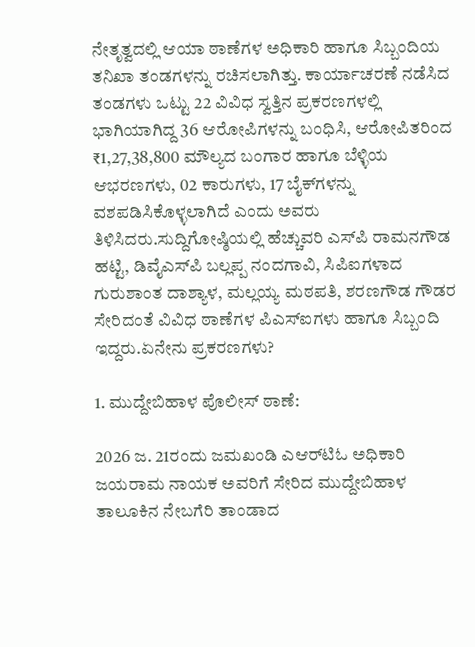ನೇತೃತ್ವದಲ್ಲಿ ಆಯಾ ಠಾಣೆಗಳ ಅಧಿಕಾರಿ ಹಾಗೂ ಸಿಬ್ಬಂದಿಯ ತನಿಖಾ ತಂಡಗಳನ್ನು ರಚಿಸಲಾಗಿತ್ತು. ಕಾರ್ಯಾಚರಣೆ ನಡೆಸಿದ ತಂಡಗಳು ಒಟ್ಟು 22 ವಿವಿಧ ಸ್ವತ್ತಿನ ಪ್ರಕರಣಗಳಲ್ಲಿ ಭಾಗಿಯಾಗಿದ್ದ 36 ಆರೋಪಿಗಳನ್ನು ಬಂಧಿಸಿ, ಆರೋಪಿತರಿಂದ ₹1,27,38,800 ಮೌಲ್ಯದ ಬಂಗಾರ ಹಾಗೂ ಬೆಳ್ಳಿಯ ಆಭರಣಗಳು, 02 ಕಾರುಗಳು, 17 ಬೈಕ್‌ಗಳನ್ನು ವಶಪಡಿಸಿಕೊಳ್ಳಲಾಗಿದೆ ಎಂದು ಅವರು ತಿಳಿಸಿದರು.ಸುದ್ದಿಗೋಷ್ಠಿಯಲ್ಲಿ ಹೆಚ್ಚುವರಿ ಎಸ್‌ಪಿ ರಾಮನಗೌಡ ಹಟ್ಟಿ, ಡಿವೈಎಸ್‌ಪಿ ಬಲ್ಲಪ್ಪ ನಂದಗಾವಿ, ಸಿಪಿಐಗಳಾದ ಗುರುಶಾಂತ ದಾಶ್ಯಾಳ, ಮಲ್ಲಯ್ಯ ಮಠಪತಿ, ಶರಣಗೌಡ ಗೌಡರ ಸೇರಿದಂತೆ ವಿವಿಧ ಠಾಣೆಗಳ ಪಿಎಸ್‌ಐಗಳು ಹಾಗೂ ಸಿಬ್ಬಂದಿ ಇದ್ದರು.ಏನೇನು ಪ್ರಕರಣಗಳು?

1. ಮುದ್ದೇಬಿಹಾಳ ಪೊಲೀಸ್ ಠಾಣೆ:

2026 ಜ. 21ರಂದು ಜಮಖಂಡಿ ಎಆರ್‌ಟಿಓ ಅಧಿಕಾರಿ ಜಯರಾಮ ನಾಯಕ ಅವರಿಗೆ ಸೇರಿದ ಮುದ್ದೇಬಿಹಾಳ ತಾಲೂಕಿನ ನೇಬಗೆರಿ ತಾಂಡಾದ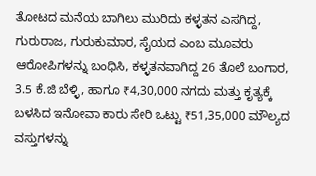ತೋಟದ ಮನೆಯ ಬಾಗಿಲು ಮುರಿದು ಕಳ್ಳತನ ಎಸಗಿದ್ದ, ಗುರುರಾಜ, ಗುರುಕುಮಾರ, ಸೈಯದ ಎಂಬ ಮೂವರು ಆರೋಪಿಗಳನ್ನು ಬಂಧಿಸಿ, ಕಳ್ಳತನವಾಗಿದ್ದ 26 ತೊಲೆ ಬಂಗಾರ, 3.5 ಕೆ.ಜಿ ಬೆಳ್ಳಿ, ಹಾಗೂ ₹4,30,000 ನಗದು ಮತ್ತು ಕೃತ್ಯಕ್ಕೆ ಬಳಸಿದ ಇನೋವಾ ಕಾರು ಸೇರಿ ಒಟ್ಟು ₹51,35,000 ಮೌಲ್ಯದ ವಸ್ತುಗಳನ್ನು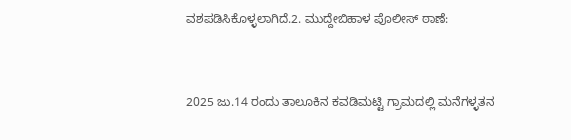ವಶಪಡಿಸಿಕೊಳ್ಳಲಾಗಿದೆ.2. ಮುದ್ದೇಬಿಹಾಳ ಪೊಲೀಸ್ ಠಾಣೆ:


2025 ಜು.14 ರಂದು ತಾಲೂಕಿನ ಕವಡಿಮಟ್ಟಿ ಗ್ರಾಮದಲ್ಲಿ ಮನೆಗಳ್ಳತನ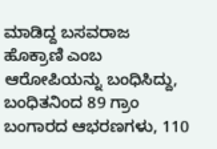ಮಾಡಿದ್ದ ಬಸವರಾಜ ಹೊಕ್ರಾಣಿ ಎಂಬ ಆರೋಪಿಯನ್ನು ಬಂಧಿಸಿದ್ದು, ಬಂಧಿತನಿಂದ 89 ಗ್ರಾಂ ಬಂಗಾರದ ಆಭರಣಗಳು, 110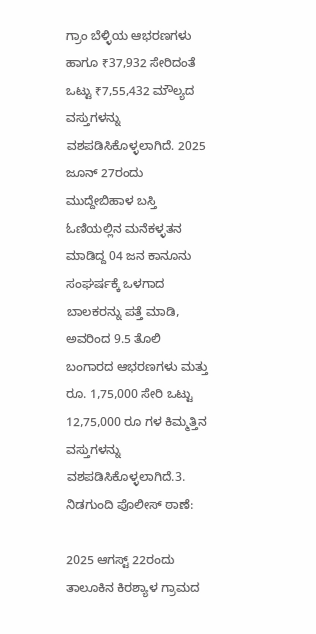ಗ್ರಾಂ ಬೆಳ್ಳಿಯ ಆಭರಣಗಳು ಹಾಗೂ ₹37,932 ಸೇರಿದಂತೆ ಒಟ್ಟು ₹7,55,432 ಮೌಲ್ಯದ ವಸ್ತುಗಳನ್ನು ವಶಪಡಿಸಿಕೊಳ್ಳಲಾಗಿದೆ. 2025 ಜೂನ್ 27ರಂದು ಮುದ್ದೇಬಿಹಾಳ ಬಸ್ತಿ ಓಣಿಯಲ್ಲಿನ ಮನೆಕಳ್ಳತನ ಮಾಡಿದ್ದ 04 ಜನ ಕಾನೂನು ಸಂಘರ್ಷಕ್ಕೆ ಒಳಗಾದ ಬಾಲಕರನ್ನು ಪತ್ತೆ ಮಾಡಿ, ಅವರಿಂದ 9.5 ತೊಲಿ ಬಂಗಾರದ ಆಭರಣಗಳು ಮತ್ತು ರೂ. 1,75,000 ಸೇರಿ ಒಟ್ಟು 12,75,000 ರೂ ಗಳ ಕಿಮ್ಮತ್ತಿನ ವಸ್ತುಗಳನ್ನು ವಶಪಡಿಸಿಕೊಳ್ಳಲಾಗಿದೆ.3. ನಿಡಗುಂದಿ ಪೊಲೀಸ್ ಠಾಣೆ:

2025 ಆಗಸ್ಟ್ 22ರಂದು ತಾಲೂಕಿನ ಕಿರಶ್ಯಾಳ ಗ್ರಾಮದ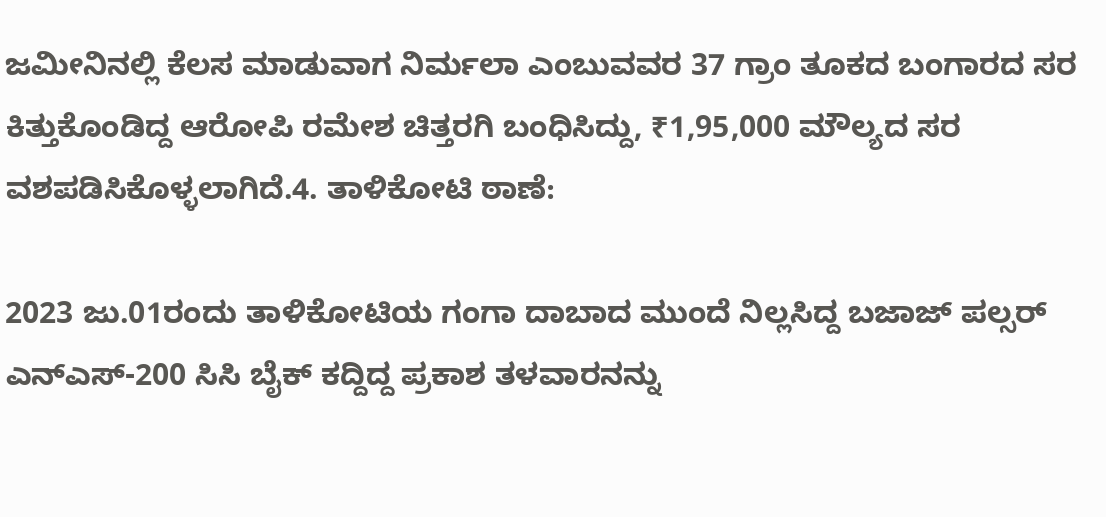ಜಮೀನಿನಲ್ಲಿ ಕೆಲಸ ಮಾಡುವಾಗ ನಿರ್ಮಲಾ ಎಂಬುವವರ 37 ಗ್ರಾಂ ತೂಕದ ಬಂಗಾರದ ಸರ ಕಿತ್ತುಕೊಂಡಿದ್ದ ಆರೋಪಿ ರಮೇಶ ಚಿತ್ತರಗಿ ಬಂಧಿಸಿದ್ದು, ₹1,95,000 ಮೌಲ್ಯದ ಸರ ವಶಪಡಿಸಿಕೊಳ್ಳಲಾಗಿದೆ.4. ತಾಳಿಕೋಟಿ ಠಾಣೆ:

2023 ಜು.01ರಂದು ತಾಳಿಕೋಟಿಯ ಗಂಗಾ ದಾಬಾದ ಮುಂದೆ ನಿಲ್ಲಸಿದ್ದ ಬಜಾಜ್ ಪಲ್ಸರ್ ಎನ್‌ಎಸ್-200 ಸಿಸಿ ಬೈಕ್ ಕದ್ದಿದ್ದ ಪ್ರಕಾಶ ತಳವಾರನನ್ನು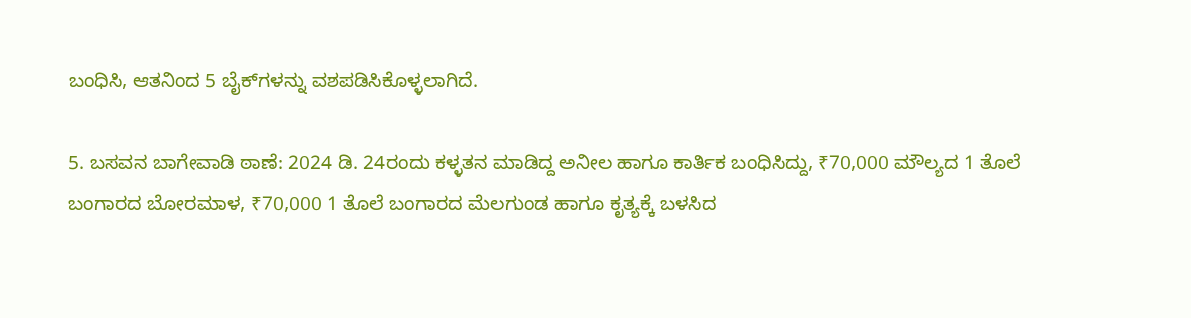ಬಂಧಿಸಿ, ಆತನಿಂದ 5 ಬೈಕ್‌ಗಳನ್ನು ವಶಪಡಿಸಿಕೊಳ್ಳಲಾಗಿದೆ.

5. ಬಸವನ ಬಾಗೇವಾಡಿ ಠಾಣೆ: 2024 ಡಿ. 24ರಂದು ಕಳ್ಳತನ ಮಾಡಿದ್ದ ಅನೀಲ ಹಾಗೂ ಕಾರ್ತಿಕ ಬಂಧಿಸಿದ್ದು, ₹70,000 ಮೌಲ್ಯದ 1 ತೊಲೆ ಬಂಗಾರದ ಬೋರಮಾಳ, ₹70,000 1 ತೊಲೆ ಬಂಗಾರದ ಮೆಲಗುಂಡ ಹಾಗೂ ಕೃತ್ಯಕ್ಕೆ ಬಳಸಿದ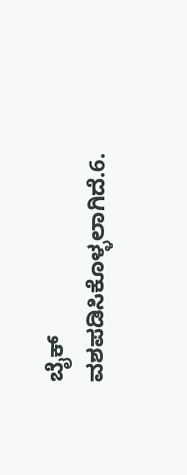ಬೈಕ್ ವಶಪಡಿಸಿಕೊಳ್ಳಲಾಗಿದೆ.6.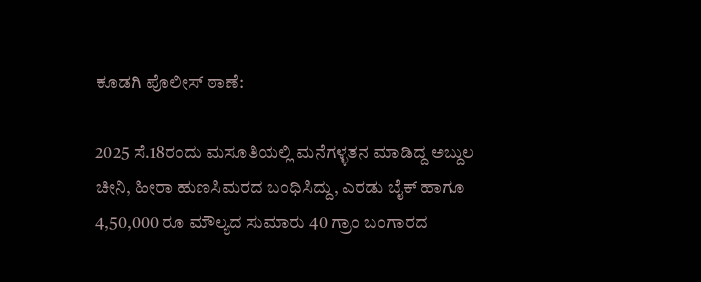ಕೂಡಗಿ ಪೊಲೀಸ್ ಠಾಣೆ:

2025 ಸೆ.18ರಂದು ಮಸೂತಿಯಲ್ಲಿ ಮನೆಗಳ್ಳತನ ಮಾಡಿದ್ದ ಅಬ್ದುಲ ಚೀನಿ, ಹೀರಾ ಹುಣಸಿಮರದ ಬಂಧಿಸಿದ್ದು, ಎರಡು ಬೈಕ್ ಹಾಗೂ 4,50,000 ರೂ ಮೌಲ್ಯದ ಸುಮಾರು 40 ಗ್ರಾಂ ಬಂಗಾರದ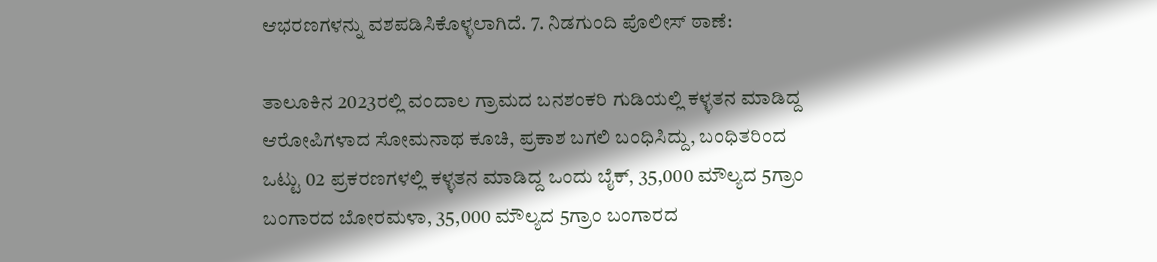ಆಭರಣಗಳನ್ನು ವಶಪಡಿಸಿಕೊಳ್ಳಲಾಗಿದೆ. 7. ನಿಡಗುಂದಿ ಪೊಲೀಸ್ ಠಾಣೆ:

ತಾಲೂಕಿನ 2023ರಲ್ಲಿ ವಂದಾಲ ಗ್ರಾಮದ ಬನಶಂಕರಿ ಗುಡಿಯಲ್ಲಿ ಕಳ್ಳತನ ಮಾಡಿದ್ದ ಆರೋಪಿಗಳಾದ ಸೋಮನಾಥ ಕೂಚಿ, ಪ್ರಕಾಶ ಬಗಲಿ ಬಂಧಿಸಿದ್ದು, ಬಂಧಿತರಿಂದ ಒಟ್ಟು 02 ಪ್ರಕರಣಗಳಲ್ಲಿ ಕಳ್ಳತನ ಮಾಡಿದ್ದ ಒಂದು ಬೈಕ್, 35,000 ಮೌಲ್ಯದ 5ಗ್ರಾಂ ಬಂಗಾರದ ಬೋರಮಳಾ, 35,000 ಮೌಲ್ಯದ 5ಗ್ರಾಂ ಬಂಗಾರದ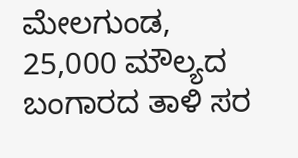ಮೇಲಗುಂಡ, 25,000 ಮೌಲ್ಯದ ಬಂಗಾರದ ತಾಳಿ ಸರ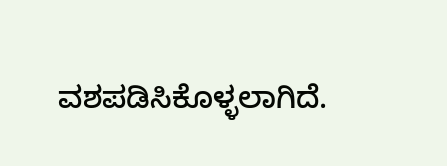ವಶಪಡಿಸಿಕೊಳ್ಳಲಾಗಿದೆ.